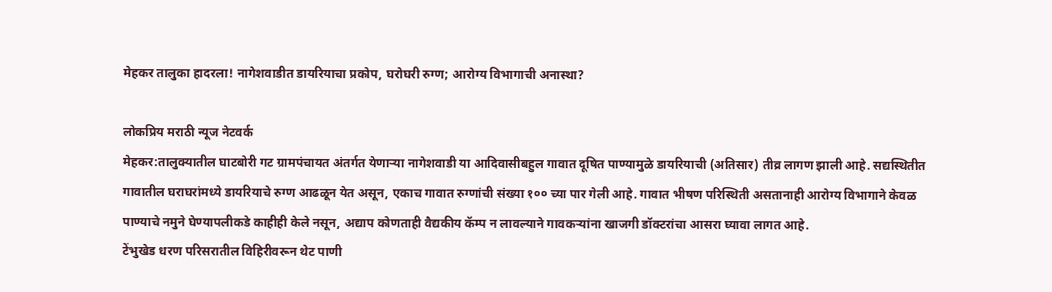मेहकर तालुका हादरला! नागेशवाडीत डायरियाचा प्रकोप, घरोघरी रुग्ण; आरोग्य विभागाची अनास्था?

लोकप्रिय मराठी न्यूज नेटवर्क
मेहकर:तालुक्यातील घाटबोरी गट ग्रामपंचायत अंतर्गत येणाऱ्या नागेशवाडी या आदिवासीबहुल गावात दूषित पाण्यामुळे डायरियाची (अतिसार) तीव्र लागण झाली आहे. सद्यस्थितीत गावातील घराघरांमध्ये डायरियाचे रुग्ण आढळून येत असून, एकाच गावात रुग्णांची संख्या १०० च्या पार गेली आहे. गावात भीषण परिस्थिती असतानाही आरोग्य विभागाने केवळ पाण्याचे नमुने घेण्यापलीकडे काहीही केले नसून, अद्याप कोणताही वैद्यकीय कॅम्प न लावल्याने गावकऱ्यांना खाजगी डॉक्टरांचा आसरा घ्यावा लागत आहे.
टेंभुखेड धरण परिसरातील विहिरीवरून थेट पाणी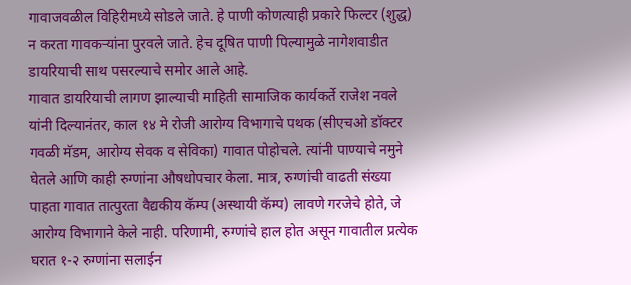गावाजवळील विहिरीमध्ये सोडले जाते. हे पाणी कोणत्याही प्रकारे फिल्टर (शुद्ध) न करता गावकऱ्यांना पुरवले जाते. हेच दूषित पाणी पिल्यामुळे नागेशवाडीत डायरियाची साथ पसरल्याचे समोर आले आहे.
गावात डायरियाची लागण झाल्याची माहिती सामाजिक कार्यकर्ते राजेश नवले यांनी दिल्यानंतर, काल १४ मे रोजी आरोग्य विभागाचे पथक (सीएचओ डॉक्टर गवळी मॅडम, आरोग्य सेवक व सेविका) गावात पोहोचले. त्यांनी पाण्याचे नमुने घेतले आणि काही रुग्णांना औषधोपचार केला. मात्र, रुग्णांची वाढती संख्या पाहता गावात तात्पुरता वैद्यकीय कॅम्प (अस्थायी कॅम्प) लावणे गरजेचे होते, जे आरोग्य विभागाने केले नाही. परिणामी, रुग्णांचे हाल होत असून गावातील प्रत्येक घरात १-२ रुग्णांना सलाईन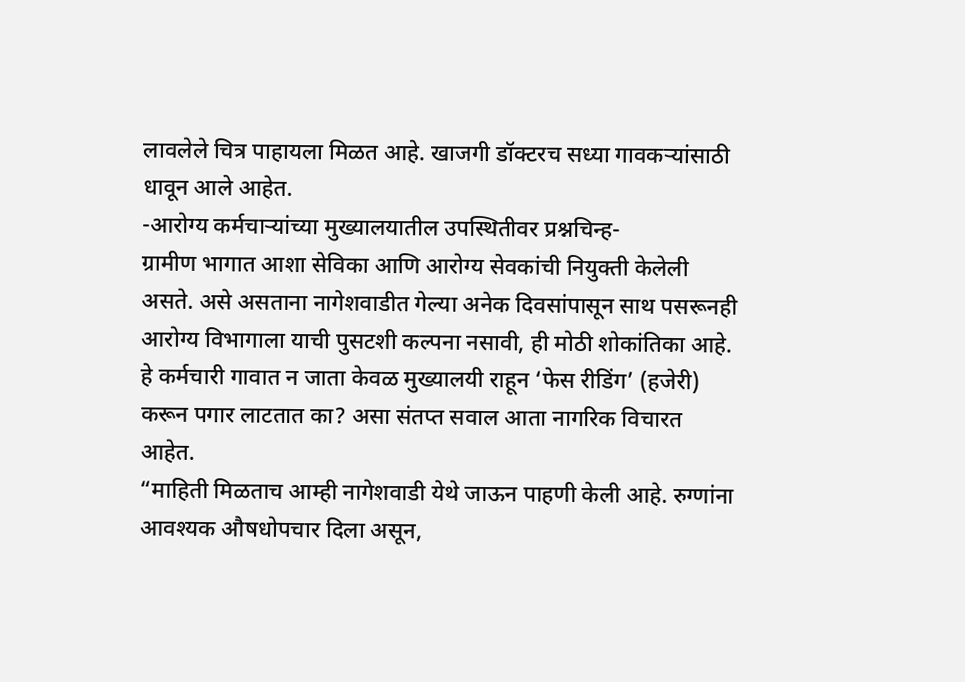लावलेले चित्र पाहायला मिळत आहे. खाजगी डॉक्टरच सध्या गावकऱ्यांसाठी धावून आले आहेत.
-आरोग्य कर्मचाऱ्यांच्या मुख्यालयातील उपस्थितीवर प्रश्नचिन्ह-
ग्रामीण भागात आशा सेविका आणि आरोग्य सेवकांची नियुक्ती केलेली असते. असे असताना नागेशवाडीत गेल्या अनेक दिवसांपासून साथ पसरूनही आरोग्य विभागाला याची पुसटशी कल्पना नसावी, ही मोठी शोकांतिका आहे. हे कर्मचारी गावात न जाता केवळ मुख्यालयी राहून ‘फेस रीडिंग’ (हजेरी) करून पगार लाटतात का? असा संतप्त सवाल आता नागरिक विचारत आहेत.
“माहिती मिळताच आम्ही नागेशवाडी येथे जाऊन पाहणी केली आहे. रुग्णांना आवश्यक औषधोपचार दिला असून,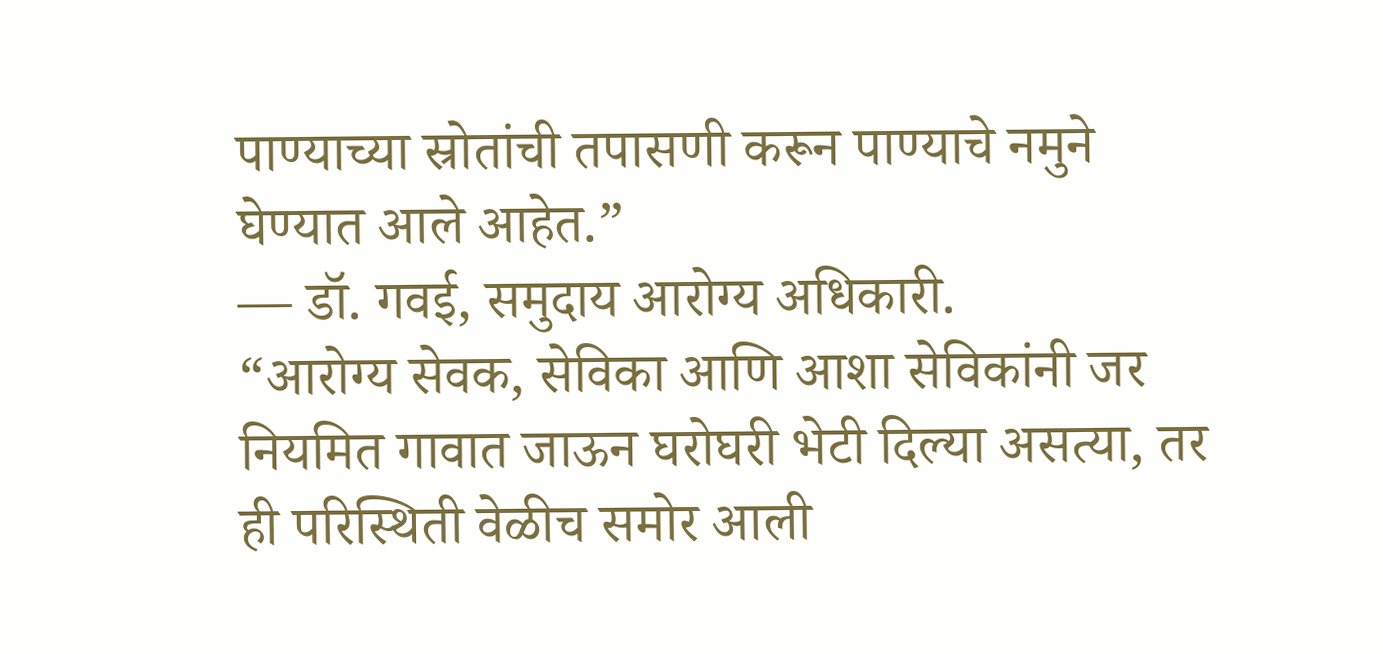पाण्याच्या स्रोतांची तपासणी करून पाण्याचे नमुने घेण्यात आले आहेत.”
— डॉ. गवई, समुदाय आरोग्य अधिकारी.
“आरोग्य सेवक, सेविका आणि आशा सेविकांनी जर नियमित गावात जाऊन घरोघरी भेटी दिल्या असत्या, तर ही परिस्थिती वेळीच समोर आली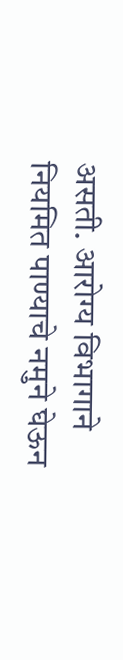असती. आरोग्य विभागाने नियमित पाण्याचे नमुने घेऊन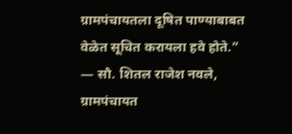ग्रामपंचायतला दूषित पाण्याबाबत वेळेत सूचित करायला हवे होते.”
— सौ. शितल राजेश नवले, ग्रामपंचायत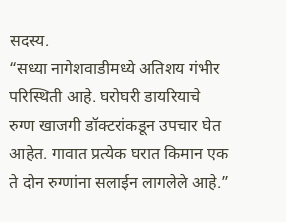सदस्य.
“सध्या नागेशवाडीमध्ये अतिशय गंभीर परिस्थिती आहे. घरोघरी डायरियाचे रुग्ण खाजगी डॉक्टरांकडून उपचार घेत आहेत. गावात प्रत्येक घरात किमान एक ते दोन रुग्णांना सलाईन लागलेले आहे.”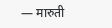— मारुती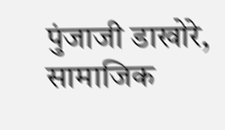पुंजाजी डाखोरे, सामाजिक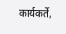कार्यकर्ते,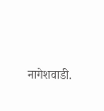नागेशवाडी.